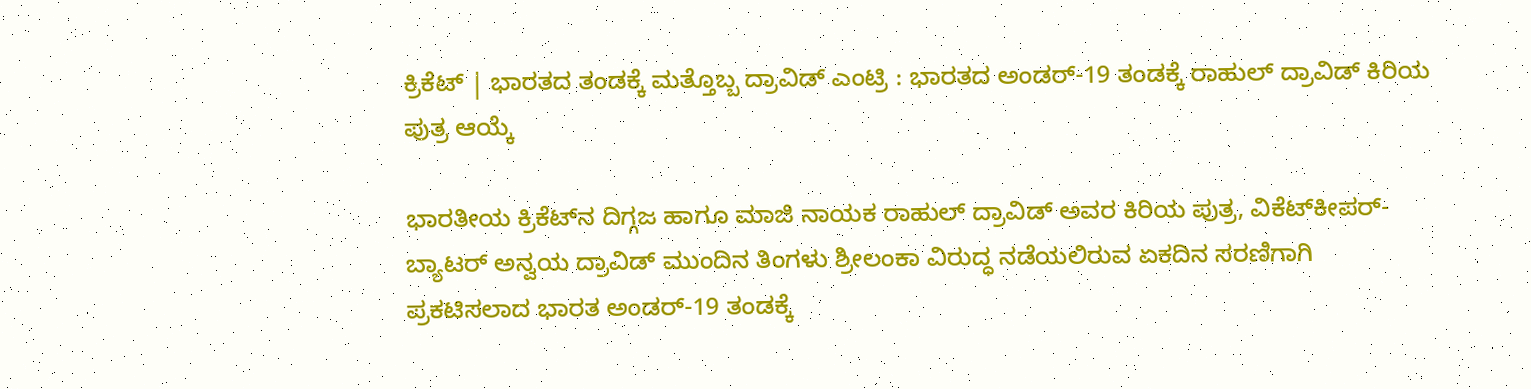ಕ್ರಿಕೆಟ್‌ | ಭಾರತದ ತಂಡಕ್ಕೆ ಮತ್ತೊಬ್ಬ ದ್ರಾವಿಡ್‌ ಎಂಟ್ರಿ : ಭಾರತದ ಅಂಡರ್-19 ತಂಡಕ್ಕೆ ರಾಹುಲ್‌ ದ್ರಾವಿಡ್‌ ಕಿರಿಯ ಪುತ್ರ ಆಯ್ಕೆ

ಭಾರತೀಯ ಕ್ರಿಕೆಟ್‌ನ ದಿಗ್ಗಜ ಹಾಗೂ ಮಾಜಿ ನಾಯಕ ರಾಹುಲ್ ದ್ರಾವಿಡ್ ಅವರ ಕಿರಿಯ ಪುತ್ರ, ವಿಕೆಟ್‌ಕೀಪರ್-ಬ್ಯಾಟರ್ ಅನ್ವಯ ದ್ರಾವಿಡ್ ಮುಂದಿನ ತಿಂಗಳು ಶ್ರೀಲಂಕಾ ವಿರುದ್ಧ ನಡೆಯಲಿರುವ ಏಕದಿನ ಸರಣಿಗಾಗಿ ಪ್ರಕಟಿಸಲಾದ ಭಾರತ ಅಂಡರ್-19 ತಂಡಕ್ಕೆ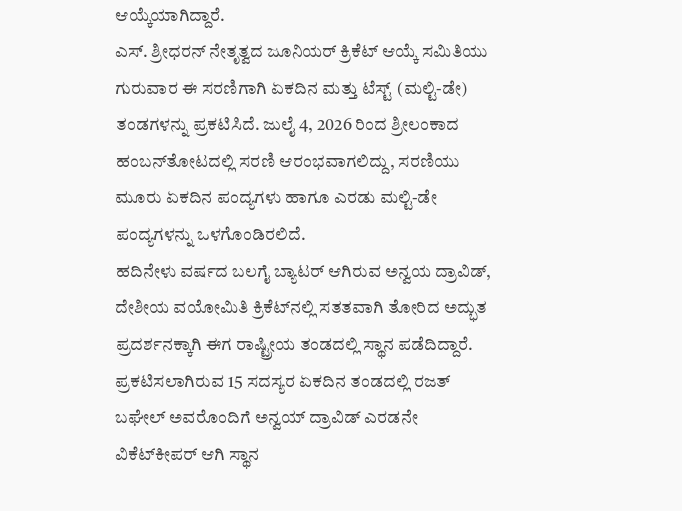ಆಯ್ಕೆಯಾಗಿದ್ದಾರೆ.
ಎಸ್‌. ಶ್ರೀಧರನ್ ನೇತೃತ್ವದ ಜೂನಿಯರ್ ಕ್ರಿಕೆಟ್ ಆಯ್ಕೆ ಸಮಿತಿಯು ಗುರುವಾರ ಈ ಸರಣಿಗಾಗಿ ಏಕದಿನ ಮತ್ತು ಟೆಸ್ಟ್ (ಮಲ್ಟಿ-ಡೇ) ತಂಡಗಳನ್ನು ಪ್ರಕಟಿಸಿದೆ. ಜುಲೈ 4, 2026 ರಿಂದ ಶ್ರೀಲಂಕಾದ ಹಂಬನ್‌ತೋಟದಲ್ಲಿ ಸರಣಿ ಆರಂಭವಾಗಲಿದ್ದು, ಸರಣಿಯು ಮೂರು ಏಕದಿನ ಪಂದ್ಯಗಳು ಹಾಗೂ ಎರಡು ಮಲ್ಟಿ-ಡೇ ಪಂದ್ಯಗಳನ್ನು ಒಳಗೊಂಡಿರಲಿದೆ.
ಹದಿನೇಳು ವರ್ಷದ ಬಲಗೈ ಬ್ಯಾಟರ್ ಆಗಿರುವ ಅನ್ವಯ ದ್ರಾವಿಡ್, ದೇಶೀಯ ವಯೋಮಿತಿ ಕ್ರಿಕೆಟ್‌ನಲ್ಲಿ ಸತತವಾಗಿ ತೋರಿದ ಅದ್ಭುತ ಪ್ರದರ್ಶನಕ್ಕಾಗಿ ಈಗ ರಾಷ್ಟ್ರೀಯ ತಂಡದಲ್ಲಿ ಸ್ಥಾನ ಪಡೆದಿದ್ದಾರೆ. ಪ್ರಕಟಿಸಲಾಗಿರುವ 15 ಸದಸ್ಯರ ಏಕದಿನ ತಂಡದಲ್ಲಿ ರಜತ್ ಬಘೇಲ್ ಅವರೊಂದಿಗೆ ಅನ್ವಯ್ ದ್ರಾವಿಡ್ ಎರಡನೇ ವಿಕೆಟ್‌ಕೀಪರ್ ಆಗಿ ಸ್ಥಾನ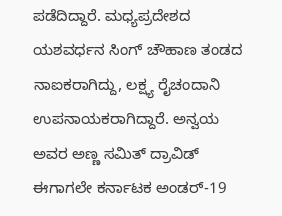ಪಡೆದಿದ್ದಾರೆ. ಮಧ್ಯಪ್ರದೇಶದ ಯಶವರ್ಧನ ಸಿಂಗ್ ಚೌಹಾಣ ತಂಡದ ನಾಐಕರಾಗಿದ್ದು, ಲಕ್ಷ್ಯ ರೈಚಂದಾನಿ ಉಪನಾಯಕರಾಗಿದ್ದಾರೆ. ಅನ್ವಯ ಅವರ ಅಣ್ಣ ಸಮಿತ್ ದ್ರಾವಿಡ್ ಈಗಾಗಲೇ ಕರ್ನಾಟಕ ಅಂಡರ್-19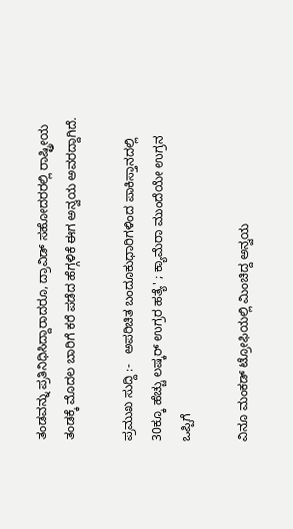ತಂಡವನ್ನು ಪ್ರತಿನಿಧಿಸಿದ್ದಾರಾದರೂ, ದ್ರಾವಿಡ್ ಸಹೋದರರಲ್ಲಿ ರಾಷ್ಟ್ರೀಯ ತಂಡಕ್ಕೆ ಮೊದಲ ಬಾರಿಗೆ ಕರೆ ಪಡೆದ ಹೆಗ್ಗಳಿಕೆ ಈಗ ಅನ್ವಯ ಅವರದ್ದಾಗಿದೆ.

ಪ್ರಮುಖ ಸುದ್ದಿ :-   ಅಪರಿಚಿತ ಬಂದೂಕುಧಾರಿಗಳಿಂದ ಪಾಕಿಸ್ತಾನದಲ್ಲಿ 30ಕ್ಕೂ ಹೆಚ್ಚು ಲಷ್ಕರ್ ಉಗ್ರರ ಹತ್ಯೆ' ; ಕ್ಯಾಮೆರಾ ಮುಂದೆಯೇ ಉಗ್ರನ ಒಪ್ಪಿಗೆ

ವಿನೂ ಮಂಕಡ್ ಟ್ರೋಫಿಯಲ್ಲಿ ಮಿಂಚಿದ್ದ ಅನ್ವಯ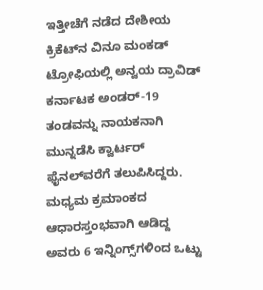ಇತ್ತೀಚೆಗೆ ನಡೆದ ದೇಶೀಯ ಕ್ರಿಕೆಟ್‌ನ ವಿನೂ ಮಂಕಡ್ ಟ್ರೋಫಿಯಲ್ಲಿ ಅನ್ವಯ ದ್ರಾವಿಡ್ ಕರ್ನಾಟಕ ಅಂಡರ್-19 ತಂಡವನ್ನು ನಾಯಕನಾಗಿ ಮುನ್ನಡೆಸಿ ಕ್ವಾರ್ಟರ್ ಫೈನಲ್‌ವರೆಗೆ ತಲುಪಿಸಿದ್ದರು. ಮಧ್ಯಮ ಕ್ರಮಾಂಕದ ಆಧಾರಸ್ತಂಭವಾಗಿ ಆಡಿದ್ದ ಅವರು 6 ಇನ್ನಿಂಗ್ಸ್‌ಗಳಿಂದ ಒಟ್ಟು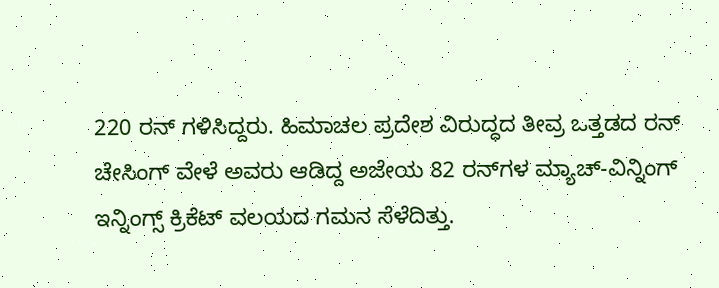220 ರನ್ ಗಳಿಸಿದ್ದರು. ಹಿಮಾಚಲ ಪ್ರದೇಶ ವಿರುದ್ಧದ ತೀವ್ರ ಒತ್ತಡದ ರನ್ ಚೇಸಿಂಗ್ ವೇಳೆ ಅವರು ಆಡಿದ್ದ ಅಜೇಯ 82 ರನ್‌ಗಳ ಮ್ಯಾಚ್-ವಿನ್ನಿಂಗ್ ಇನ್ನಿಂಗ್ಸ್ ಕ್ರಿಕೆಟ್ ವಲಯದ ಗಮನ ಸೆಳೆದಿತ್ತು.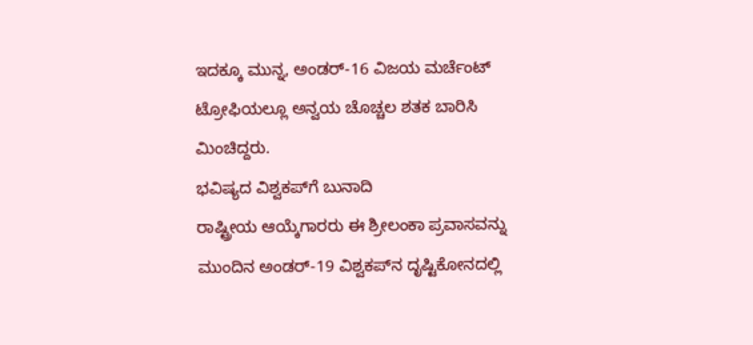ಇದಕ್ಕೂ ಮುನ್ನ, ಅಂಡರ್-16 ವಿಜಯ ಮರ್ಚೆಂಟ್ ಟ್ರೋಫಿಯಲ್ಲೂ ಅನ್ವಯ ಚೊಚ್ಚಲ ಶತಕ ಬಾರಿಸಿ ಮಿಂಚಿದ್ದರು.
ಭವಿಷ್ಯದ ವಿಶ್ವಕಪ್‌ಗೆ ಬುನಾದಿ
ರಾಷ್ಟ್ರೀಯ ಆಯ್ಕೆಗಾರರು ಈ ಶ್ರೀಲಂಕಾ ಪ್ರವಾಸವನ್ನು ಮುಂದಿನ ಅಂಡರ್-19 ವಿಶ್ವಕಪ್‌ನ ದೃಷ್ಟಿಕೋನದಲ್ಲಿ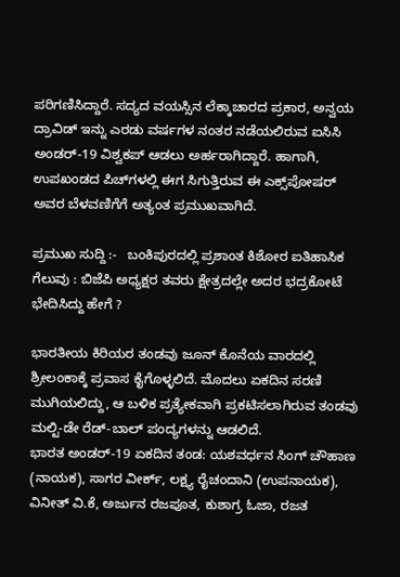ಪರಿಗಣಿಸಿದ್ದಾರೆ. ಸದ್ಯದ ವಯಸ್ಸಿನ ಲೆಕ್ಕಾಚಾರದ ಪ್ರಕಾರ, ಅನ್ವಯ ದ್ರಾವಿಡ್ ಇನ್ನು ಎರಡು ವರ್ಷಗಳ ನಂತರ ನಡೆಯಲಿರುವ ಐಸಿಸಿ ಅಂಡರ್-19 ವಿಶ್ವಕಪ್ ಆಡಲು ಅರ್ಹರಾಗಿದ್ದಾರೆ. ಹಾಗಾಗಿ, ಉಪಖಂಡದ ಪಿಚ್‌ಗಳಲ್ಲಿ ಈಗ ಸಿಗುತ್ತಿರುವ ಈ ಎಕ್ಸ್‌ಪೋಷರ್ ಅವರ ಬೆಳವಣಿಗೆಗೆ ಅತ್ಯಂತ ಪ್ರಮುಖವಾಗಿದೆ.

ಪ್ರಮುಖ ಸುದ್ದಿ :-   ಬಂಕಿಪುರದಲ್ಲಿ ಪ್ರಶಾಂತ ಕಿಶೋರ ಐತಿಹಾಸಿಕ ಗೆಲುವು : ಬಿಜೆಪಿ ಅಧ್ಯಕ್ಷರ ತವರು ಕ್ಷೇತ್ರದಲ್ಲೇ ಅದರ ಭದ್ರಕೋಟೆ ಭೇದಿಸಿದ್ದು ಹೇಗೆ ?

ಭಾರತೀಯ ಕಿರಿಯರ ತಂಡವು ಜೂನ್ ಕೊನೆಯ ವಾರದಲ್ಲಿ ಶ್ರೀಲಂಕಾಕ್ಕೆ ಪ್ರವಾಸ ಕೈಗೊಳ್ಳಲಿದೆ. ಮೊದಲು ಏಕದಿನ ಸರಣಿ ಮುಗಿಯಲಿದ್ದು, ಆ ಬಳಿಕ ಪ್ರತ್ಯೇಕವಾಗಿ ಪ್ರಕಟಿಸಲಾಗಿರುವ ತಂಡವು ಮಲ್ಟಿ-ಡೇ ರೆಡ್-ಬಾಲ್ ಪಂದ್ಯಗಳನ್ನು ಆಡಲಿದೆ.
ಭಾರತ ಅಂಡರ್-19 ಏಕದಿನ ತಂಡ: ಯಶವರ್ಧನ ಸಿಂಗ್ ಚೌಹಾಣ (ನಾಯಕ), ಸಾಗರ ವೀರ್ಕ್, ಲಕ್ಷ್ಯ ರೈಚಂದಾನಿ (ಉಪನಾಯಕ), ವಿನೀತ್ ವಿ.ಕೆ, ಅರ್ಜುನ ರಜಪೂತ, ಕುಶಾಗ್ರ ಓಜಾ, ರಜತ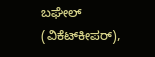ಬಘೇಲ್ (ವಿಕೆಟ್‌ಕೀಪರ್),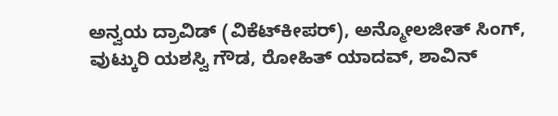ಅನ್ವಯ ದ್ರಾವಿಡ್ (ವಿಕೆಟ್‌ಕೀಪರ್), ಅನ್ಮೋಲಜೀತ್ ಸಿಂಗ್, ವುಟ್ಕುರಿ ಯಶಸ್ವಿ ಗೌಡ, ರೋಹಿತ್ ಯಾದವ್, ಶಾವಿನ್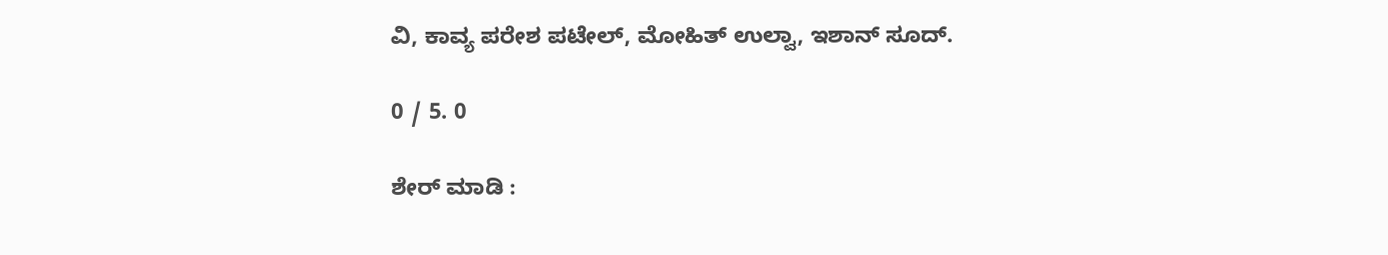ವಿ, ಕಾವ್ಯ ಪರೇಶ ಪಟೇಲ್, ಮೋಹಿತ್ ಉಲ್ವಾ, ಇಶಾನ್ ಸೂದ್.

0 / 5. 0

ಶೇರ್ ಮಾಡಿ :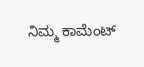ನಿಮ್ಮ ಕಾಮೆಂಟ್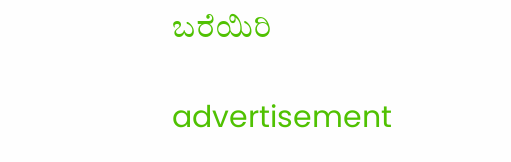ಬರೆಯಿರಿ

advertisement